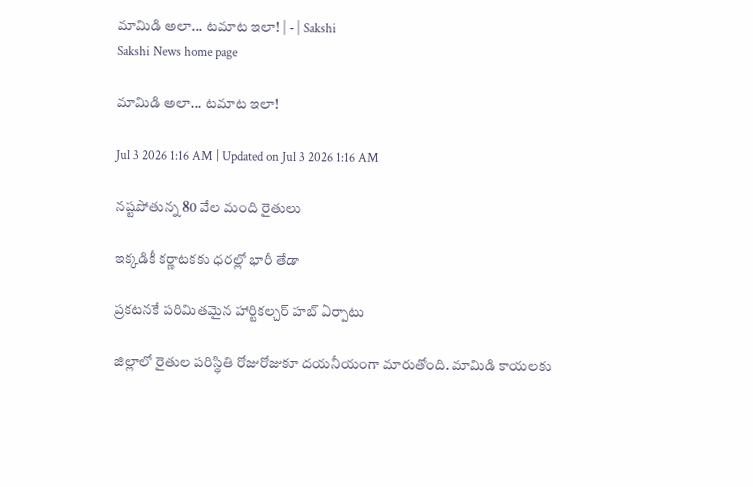మామిడి అలా... టమాట ఇలా! | - | Sakshi
Sakshi News home page

మామిడి అలా... టమాట ఇలా!

Jul 3 2026 1:16 AM | Updated on Jul 3 2026 1:16 AM

నష్టపోతున్న 80 వేల మంది రైతులు

ఇక్కడికీ కర్ణాటకకు ధరల్లో భారీ తేడా

ప్రకటనకే పరిమితమైన హార్టికల్చర్‌ హబ్‌ ఏర్పాటు

జిల్లాలో రైతుల పరిస్థితి రోజురోజుకూ దయనీయంగా మారుతోంది. మామిడి కాయలకు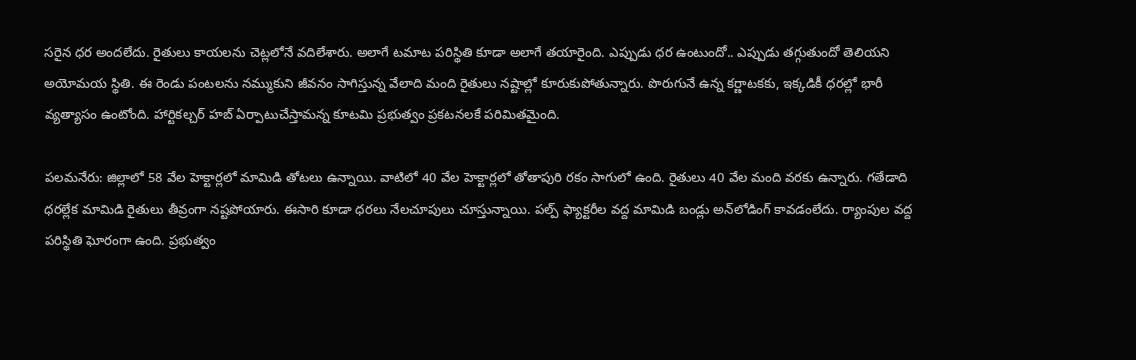సరైన ధర అందలేదు. రైతులు కాయలను చెట్లలోనే వదిలేశారు. అలాగే టమాట పరిస్థితి కూడా అలాగే తయారైంది. ఎప్పుడు ధర ఉంటుందో.. ఎప్పుడు తగ్గుతుందో తెలియని అయోమయ స్థితి. ఈ రెండు పంటలను నమ్ముకుని జీవనం సాగిస్తున్న వేలాది మంది రైతులు నష్టాల్లో కూరుకుపోతున్నారు. పొరుగునే ఉన్న కర్ణాటకకు, ఇక్కడికీ ధరల్లో భారీ వ్యత్యాసం ఉంటోంది. హార్టికల్చర్‌ హబ్‌ ఏర్పాటుచేస్తామన్న కూటమి ప్రభుత్వం ప్రకటనలకే పరిమితమైంది.

పలమనేరు: జిల్లాలో 58 వేల హెక్టార్లలో మామిడి తోటలు ఉన్నాయి. వాటిలో 40 వేల హెక్టార్లలో తోతాపురి రకం సాగులో ఉంది. రైతులు 40 వేల మంది వరకు ఉన్నారు. గతేడాది ధరల్లేక మామిడి రైతులు తీవ్రంగా నష్టపోయారు. ఈసారి కూడా ధరలు నేలచూపులు చూస్తున్నాయి. పల్ప్‌ ఫ్యాక్టరీల వద్ద మామిడి బండ్లు అన్‌లోడింగ్‌ కావడంలేదు. ర్యాంపుల వద్ద పరిస్థితి ఘోరంగా ఉంది. ప్రభుత్వం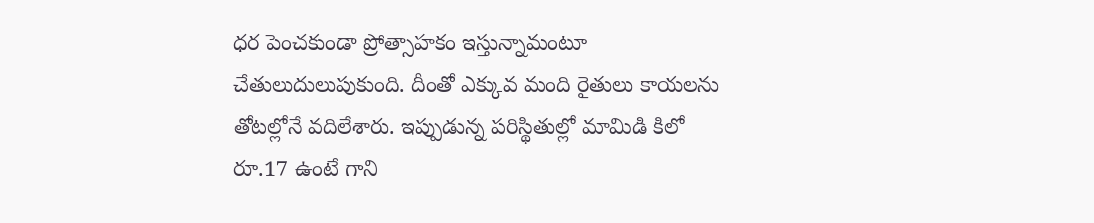ధర పెంచకుండా ప్రోత్సాహకం ఇస్తున్నామంటూ చేతులుదులుపుకుంది. దీంతో ఎక్కువ మంది రైతులు కాయలను తోటల్లోనే వదిలేశారు. ఇప్పుడున్న పరిస్థితుల్లో మామిడి కిలో రూ.17 ఉంటే గాని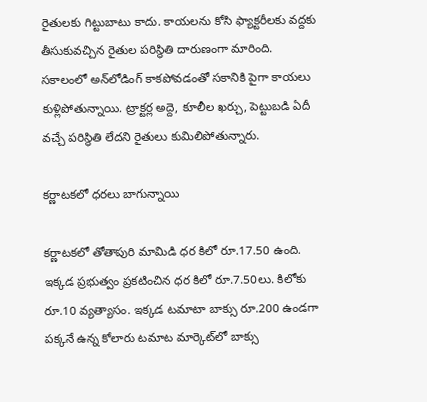రైతులకు గిట్టుబాటు కాదు. కాయలను కోసి ఫ్యాక్టరీలకు వద్దకు తీసుకువచ్చిన రైతుల పరిస్థితి దారుణంగా మారింది. సకాలంలో అన్‌లోడింగ్‌ కాకపోవడంతో సకానికి పైగా కాయలు కుళ్లిపోతున్నాయి. ట్రాక్టర్ల అద్దె, కూలీల ఖర్చు, పెట్టుబడి ఏదీ వచ్చే పరిస్థితి లేదని రైతులు కుమిలిపోతున్నారు.

కర్ణాటకలో ధరలు బాగున్నాయి

కర్ణాటకలో తోతాపురి మామిడి ధర కిలో రూ.17.50 ఉంది. ఇక్కడ ప్రభుత్వం ప్రకటించిన ధర కిలో రూ.7.50లు. కిలోకు రూ.10 వ్యత్యాసం. ఇక్కడ టమాటా బాక్సు రూ.200 ఉండగా పక్కనే ఉన్న కోలారు టమాట మార్కెట్‌లో బాక్సు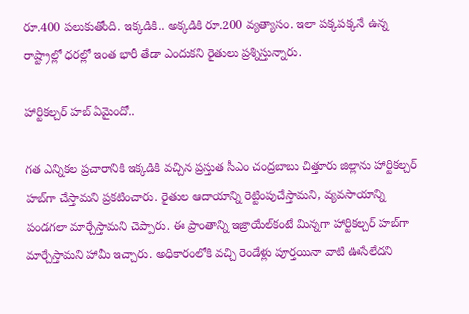రూ.400 పలుకుతోంది. ఇక్కడికి.. అక్కడికి రూ.200 వ్యత్యాసం. ఇలా పక్కపక్కనే ఉన్న రాష్ట్రాల్లో ధరల్లో ఇంత భారీ తేడా ఎందుకని రైతులు ప్రశ్నిస్తున్నారు.

హార్టికల్చర్‌ హబ్‌ ఏమైందో..

గత ఎన్నికల ప్రచారానికి ఇక్కడికి వచ్చిన ప్రస్తుత సీఎం చంద్రబాబు చిత్తూరు జిల్లాను హార్టికల్చర్‌ హబ్‌గా చేస్తామని ప్రకటించారు. రైతుల ఆదాయాన్ని రెట్టింపుచేస్తామని, వ్యవసాయాన్ని పండగలా మార్చేస్తామని చెప్పారు. ఈ ప్రాంతాన్ని ఇజ్రాయేల్‌కంటే మిన్నగా హార్టికల్చర్‌ హబ్‌గా మార్చేస్తామని హామీ ఇచ్చారు. అధికారంలోకి వచ్చి రెండేళ్లు పూర్తయినా వాటి ఊసేలేదని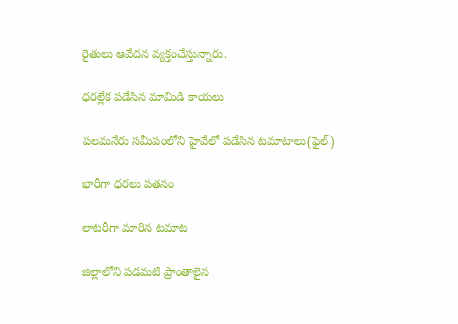రైతులు ఆవేదన వ్యక్తంచేస్తున్నారు.

ధరల్లేక పడేసిన మామిడి కాయలు

పలమనేరు సమీపంలోని హైవేలో పడేసిన టమాటాలు(ఫైల్‌)

భారీగా ధరలు పతనం

లాటరీగా మారిన టమాట

జిల్లాలోని పడమటి ప్రాంతాలైన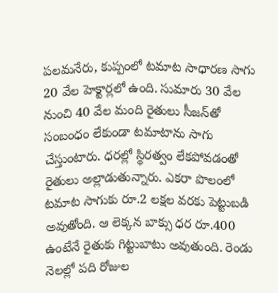పలమనేరు, కుప్పంలో టమాట సాధారణ సాగు 20 వేల హెక్టార్లలో ఉంది. సుమారు 30 వేల నుంచి 40 వేల మంది రైతులు సీజన్‌తో సంబంధం లేకుండా టమాటాను సాగు చేస్తుంటారు. ధరల్లో స్థిరత్వం లేకపోవడంతో రైతులు అల్లాడుతున్నారు. ఎకరా పొలంలో టమాట సాగుకు రూ.2 లక్షల వరకు పెట్టుబడి అవుతోంది. ఆ లెక్కన బాక్సు ధర రూ.400 ఉంటేనే రైతుకు గిట్టుబాటు అవుతుంది. రెండు నెలల్లో పది రోజుల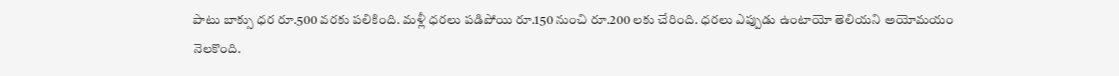పాటు బాక్సు ధర రూ.500 వరకు పలికింది. మళ్లీ ధరలు పడిపోయి రూ.150 నుంచి రూ.200 లకు చేరింది. ధరలు ఎప్పుడు ఉంటాయో తెలియని అయోమయం నెలకొంది.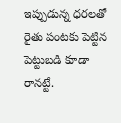ఇప్పుడున్న ధరలతో రైతు పంటకు పెట్టిన పెట్టుబడి కూడా రానట్టే.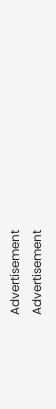Advertisement
Advertisement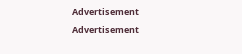Advertisement
Advertisement